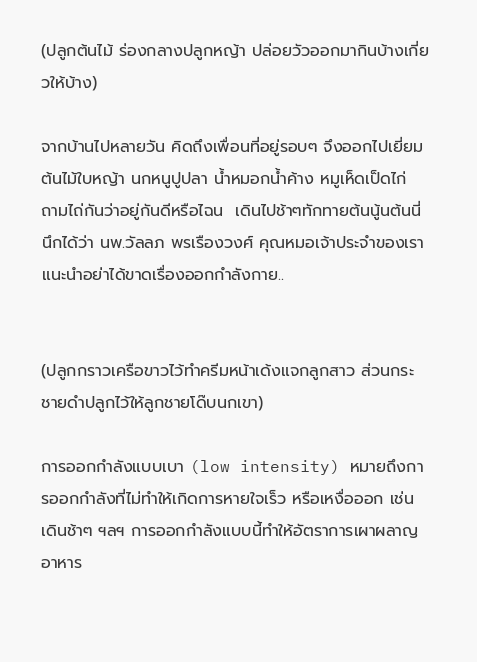(ปลูกต้นไม้ ร่องกลางปลูกหญ้า ปล่อยวัวออกมากินบ้างเกี่ยวให้บ้าง)

จากบ้านไปหลายวัน คิดถึงเพื่อนที่อยู่รอบๆ จึงออกไปเยี่ยมต้นไม้ใบหญ้า นกหนูปูปลา น้ำหมอกน้ำค้าง หมูเห็ดเป็ดไก่ ถามไถ่กันว่าอยู่กันดีหรือไฉน  เดินไปช้าๆทักทายต้นนู้นต้นนี่ นึกได้ว่า นพ.วัลลภ พรเรืองวงศ์ คุณหมอเจ้าประจำของเราแนะนำอย่าได้ขาดเรื่องออกกำลังกาย..


(ปลูกกราวเครือขาวไว้ทำครีมหน้าเด้งแจกลูกสาว ส่วนกระชายดำปลูกไว้ให้ลูกชายโด๊บนกเขา)

การออกกำลังแบบเบา (low intensity) หมายถึงการออกกำลังที่ไม่ทำให้เกิดการหายใจเร็ว หรือเหงื่อออก เช่น เดินช้าๆ ฯลฯ การออกกำลังแบบนี้ทำให้อัตราการเผาผลาญอาหาร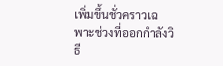เพิ่มขึ้นชั่วคราวเฉพาะช่วงที่ออกกำลังวิธี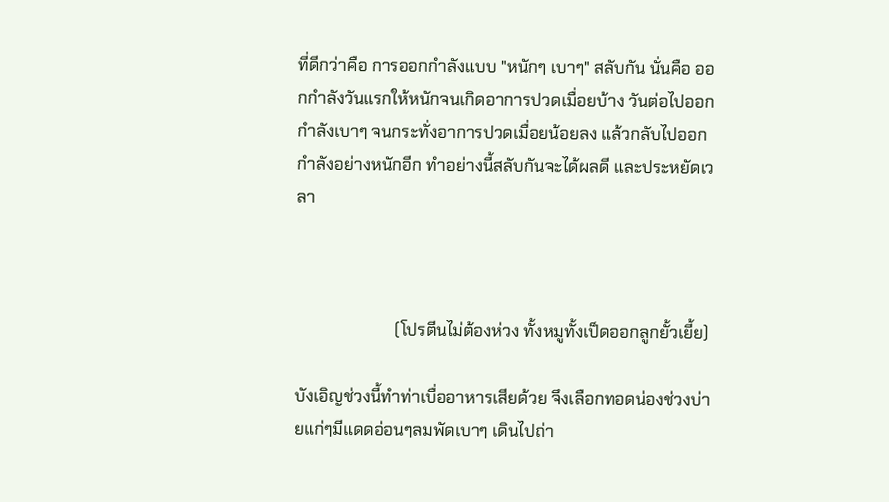ที่ดีกว่าคือ การออกกำลังแบบ "หนักๆ เบาๆ" สลับกัน นั่นคือ ออกกำลังวันแรกให้หนักจนเกิดอาการปวดเมื่อยบ้าง วันต่อไปออกกำลังเบาๆ จนกระทั่งอาการปวดเมื่อยน้อยลง แล้วกลับไปออกกำลังอย่างหนักอีก ทำอย่างนี้สลับกันจะได้ผลดี และประหยัดเวลา



                        (โปรตีนไม่ต้องห่วง ทั้งหมูทั้งเป็ดออกลูกยั้วเยี้ย)

บังเอิญช่วงนี้ทำท่าเบื่ออาหารเสียด้วย จึงเลือกทอดน่องช่วงบ่ายแก่ๆมีแดดอ่อนๆลมพัดเบาๆ เดินไปถ่า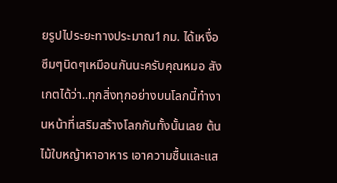ยรูปไประยะทางประมาณ1กม. ได้เหงื่อซึมๆนิดๆเหมือนกันนะครับคุณหมอ สังเกตได้ว่า..ทุกสิ่งทุกอย่างบนโลกนี้ทำงานหน้าที่เสริมสร้างโลกกันทั้งนั้นเลย ต้นไม้ใบหญ้าหาอาหาร เอาความชื้นและแส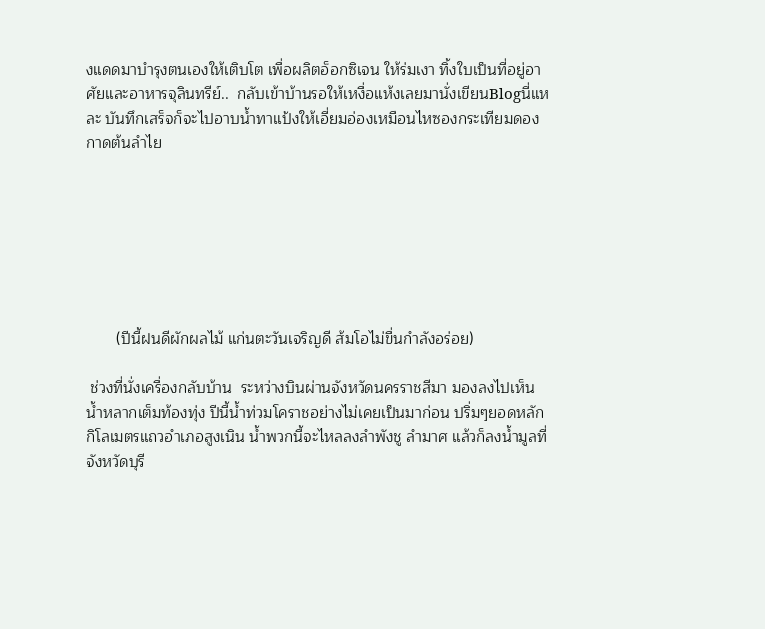งแดดมาบำรุงตนเองให้เติบโต เพื่อผลิตอ็อกซิเจน ให้ร่มเงา ทิ้งใบเป็นที่อยู่อาศัยและอาหารจุลินทรีย์..  กลับเข้าบ้านรอให้เหงื่อแห้งเลยมานั่งเขียนBlogนี่แหละ บันทึกเสร็จก็จะไปอาบน้ำทาแป้งให้เอี่ยมอ่องเหมือนไหซองกระเทียมดองกาดต้นลำไย







       (ปีนี้ฝนดีผักผลไม้ แก่นตะวันเจริญดี ส้มโอไม่ขื่นกำลังอร่อย)

 ช่วงที่นั่งเครื่องกลับบ้าน  ระหว่างบินผ่านจังหวัดนครราชสีมา มองลงไปเห็นน้ำหลากเต็มท้องทุ่ง ปีนี้น้ำท่วมโคราชอย่างไม่เคยเป็นมาก่อน ปริ่มๆยอดหลักกิโลเมตรแถวอำเภอสูงเนิน น้ำพวกนี้จะไหลลงลำพังชู ลำมาศ แล้วก็ลงน้ำมูลที่จังหวัดบุรี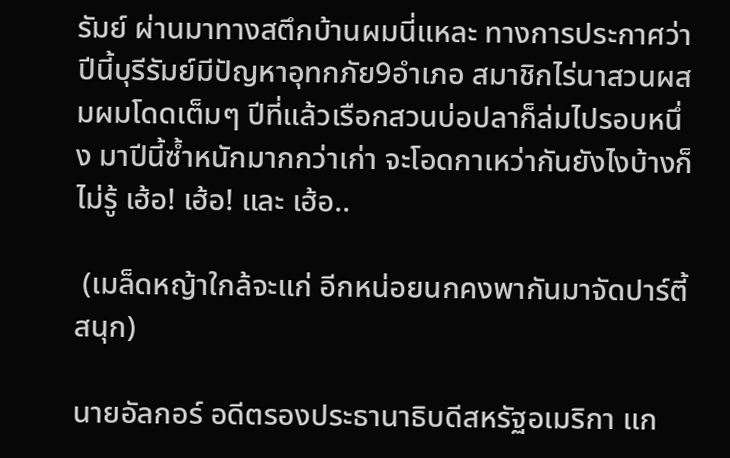รัมย์ ผ่านมาทางสตึกบ้านผมนี่แหละ ทางการประกาศว่าปีนี้บุรีรัมย์มีปัญหาอุทกภัย9อำเภอ สมาชิกไร่นาสวนผสมผมโดดเต็มๆ ปีที่แล้วเรือกสวนบ่อปลาก็ล่มไปรอบหนึ่ง มาปีนี้ซ้ำหนักมากกว่าเก่า จะโอดกาเหว่ากันยังไงบ้างก็ไม่รู้ เฮ้อ! เฮ้อ! และ เฮ้อ..

 (เมล็ดหญ้าใกล้จะแก่ อีกหน่อยนกคงพากันมาจัดปาร์ตี้สนุก)

นายอัลกอร์ อดีตรองประธานาธิบดีสหรัฐอเมริกา แก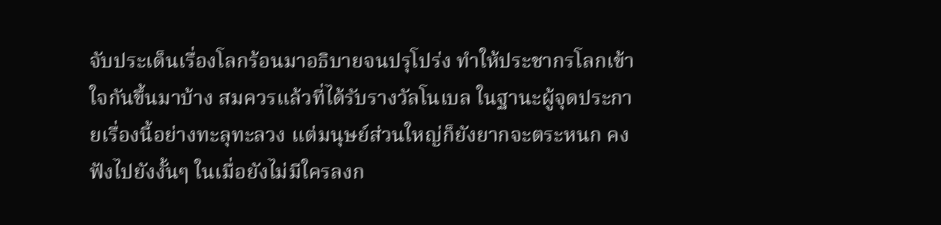จับประเด็นเรื่องโลกร้อนมาอธิบายจนปรุโปร่ง ทำให้ประชากรโลกเข้าใจกันขึ้นมาบ้าง สมควรแล้วที่ได้รับรางวัลโนเบล ในฐานะผู้จุดประกายเรื่องนี้อย่างทะลุทะลวง แต่มนุษย์ส่วนใหญ่ก็ยังยากจะตระหนก คงฟังไปยังงั้นๆ ในเมื่อยังไม่มีใครลงก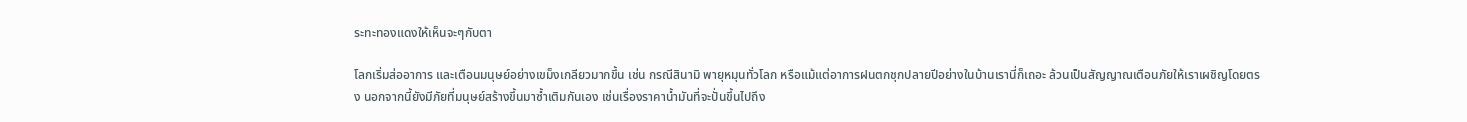ระทะทองแดงให้เห็นจะๆกับตา

โลกเริ่มส่ออาการ และเตือนมนุษย์อย่างเขม็งเกลียวมากขึ้น เช่น กรณีสินามิ พายุหมุนทั่วโลก หรือแม้แต่อาการฝนตกชุกปลายปีอย่างในบ้านเรานี่ก็เถอะ ล้วนเป็นสัญญาณเตือนภัยให้เราเผชิญโดยตรง นอกจากนี้ยังมีภัยที่มนุษย์สร้างขึ้นมาซ้ำเติมกันเอง เช่นเรื่องราคาน้ำมันที่จะปั่นขึ้นไปถึง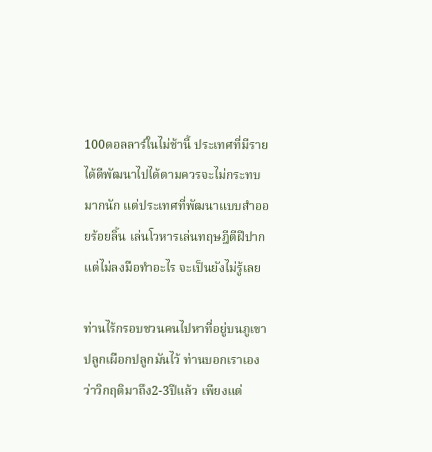100ดอลลาร์ในไม่ช้านี้ ประเทศที่มีรายได้ดีพัฒนาไปได้ตามควรจะไม่กระทบมากนัก แต่ประเทศที่พัฒนาแบบสำออยร้อยลิ้น เล่นโวหารเล่นทฤษฎีตีฝีปากแต่ไม่ลงมือทำอะไร จะเป็นยังไม่รู้เลย

ท่านไร้กรอบชวนคนไปหาที่อยู่บนภูเขา ปลูกเผือกปลูกมันไว้ ท่านบอกเราเองว่าวิกฤติมาถึง2-3ปีแล้ว เพียงแต่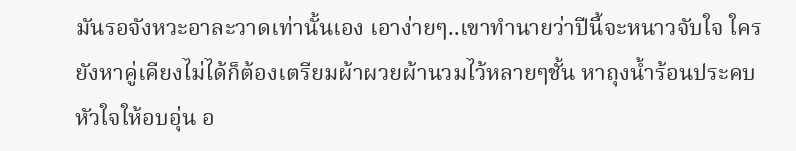มันรอจังหวะอาละวาดเท่านั้นเอง เอาง่ายๆ..เขาทำนายว่าปีนี้จะหนาวจับใจ ใครยังหาคู่เคียงไม่ได้ก็ต้องเตรียมผ้าผวยผ้านวมไว้หลายๆชั้น หาถุงน้ำร้อนประคบหัวใจให้อบอุ่น อ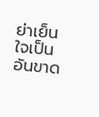ย่าเย็นใจเป็นอันขาด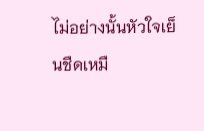ไม่อย่างนั้นหัวใจเย็นชืดเหมื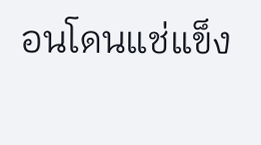อนโดนแช่แข็ง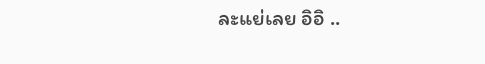ละแย่เลย อิอิ ..